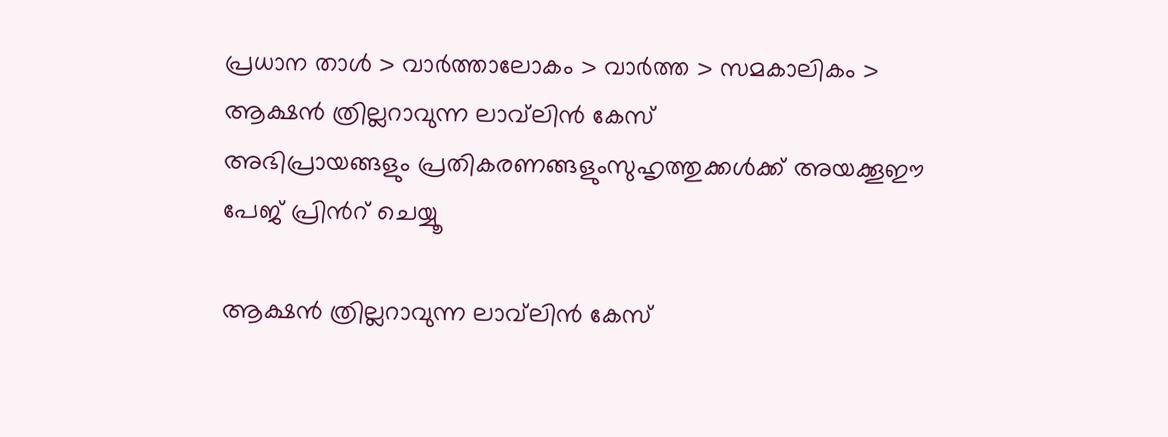പ്രധാന താള്‍ > വാര്‍ത്താലോകം > വാര്‍ത്ത > സമകാലികം > ആക്ഷന്‍ ത്രില്ലറാവുന്ന ലാവ്‌ലിന്‍ കേസ്
അഭിപ്രായങ്ങളും പ്രതികരണങ്ങളുംസുഹൃത്തുക്കള്‍ക്ക് അയക്കൂഈ പേജ് പ്രിന്‍റ് ചെയ്യൂ

ആക്ഷന്‍ ത്രില്ലറാവുന്ന ലാവ്‌ലിന്‍ കേസ്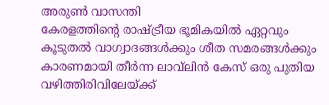അരുണ്‍ വാസന്തി
കേരളത്തിന്റെ രാഷ്‌ട്രീയ ഭൂമികയില്‍ ഏറ്റവും കൂടുതല്‍ വാഗ്വാദങ്ങള്‍ക്കും ശീത സമരങ്ങള്‍ക്കും കാരണമായി തീര്‍ന്ന ലാവ്‌ലിന്‍ കേസ് ഒരു പുതിയ വഴിത്തിരിവിലേയ്‌ക്ക്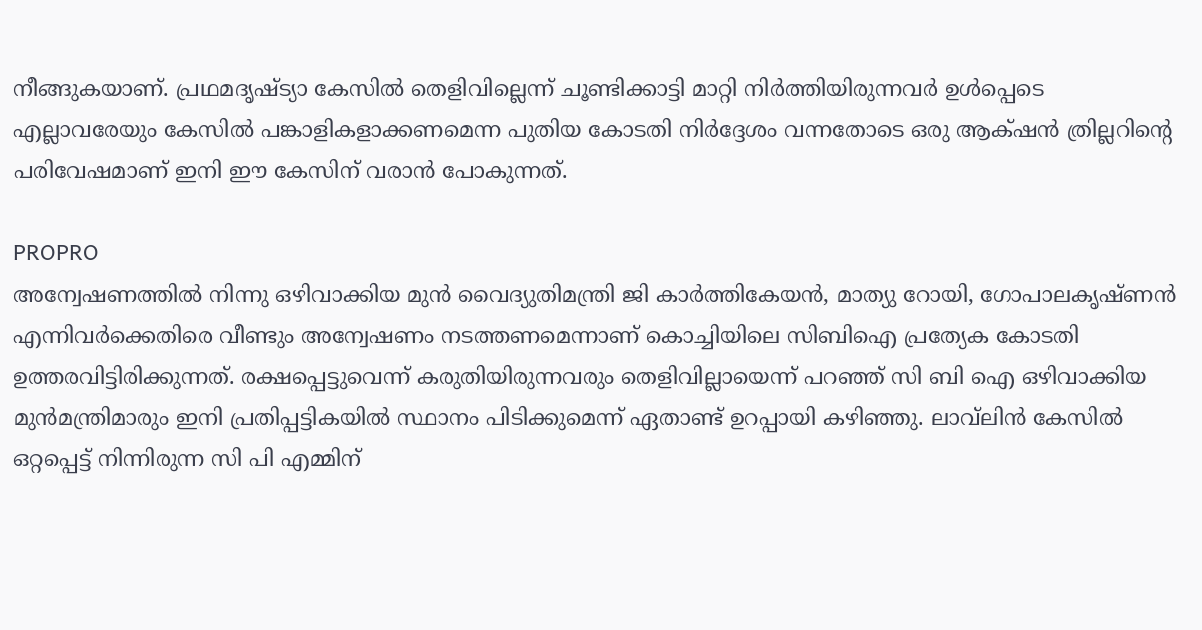നീങ്ങുകയാണ്. പ്രഥമദൃഷ്‌ട്യാ കേസില്‍ തെളിവില്ലെന്ന് ചൂണ്ടിക്കാട്ടി മാറ്റി നിര്‍ത്തിയിരുന്നവര്‍ ഉള്‍പ്പെടെ എല്ലാവരേയും കേസില്‍ പങ്കാളികളാക്കണമെന്ന പുതിയ കോടതി നിര്‍ദ്ദേശം വന്നതോടെ ഒരു ആക്‍ഷന്‍ ത്രില്ലറിന്റെ പരിവേഷമാണ് ഇനി ഈ കേസിന് വരാന്‍ പോകുന്നത്.

PROPRO
അന്വേഷണത്തില്‍ നിന്നു ഒഴിവാക്കിയ മുന്‍ വൈദ്യുതിമന്ത്രി ജി കാര്‍ത്തികേയന്‍, മാത്യു റോയി, ഗോപാലകൃഷ്ണന്‍ എന്നിവര്‍ക്കെതിരെ വീണ്ടും അന്വേഷണം നടത്തണമെന്നാണ് കൊച്ചിയിലെ സിബിഐ പ്രത്യേക കോടതി ഉത്തരവിട്ടിരിക്കുന്നത്. രക്ഷപ്പെട്ടുവെന്ന് കരുതിയിരുന്നവരും തെളിവില്ലായെന്ന് പറഞ്ഞ് സി ബി ഐ ഒഴിവാക്കിയ മുന്‍‌മന്ത്രിമാരും ഇനി പ്രതിപ്പട്ടികയില്‍ സ്ഥാനം പിടിക്കുമെന്ന് ഏതാണ്ട് ഉറപ്പായി കഴിഞ്ഞു. ലാവ്‌ലിന്‍ കേസില്‍ ഒറ്റപ്പെട്ട് നിന്നിരുന്ന സി പി എമ്മിന്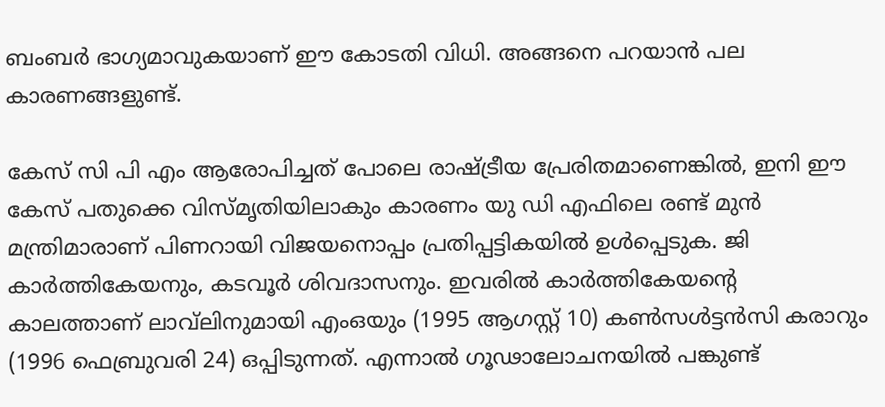ബംബര്‍ ഭാഗ്യമാവുകയാണ് ഈ കോടതി വിധി. അങ്ങനെ പറയാന്‍ പല കാ‍രണങ്ങളുണ്ട്.

കേസ് സി പി എം ആരോപിച്ചത് പോലെ രാഷ്‌ട്രീയ പ്രേരിതമാണെങ്കില്‍‍, ഇനി ഈ കേസ് പതുക്കെ വിസ്‌മൃതിയിലാകും കാരണം യു ഡി എഫിലെ രണ്ട് മുന്‍ മന്ത്രിമാരാണ് പിണറായി വിജയനൊപ്പം പ്രതിപ്പട്ടികയില്‍ ഉള്‍പ്പെടുക. ജി കാര്‍ത്തികേയനും, കടവൂര്‍ ശിവദാസനും. ഇവരില്‍ കാര്‍ത്തികേയന്റെ കാലത്താണ് ലാവ്‌ലിനുമായി എം‌ഒയും (1995 ആഗസ്റ്റ് 10) കണ്‍‌സള്‍ട്ടന്‍സി കരാറും (1996 ഫെബ്രുവരി 24) ഒപ്പിടുന്നത്. എന്നാല്‍ ഗൂഢാലോചനയില്‍ പങ്കുണ്ട്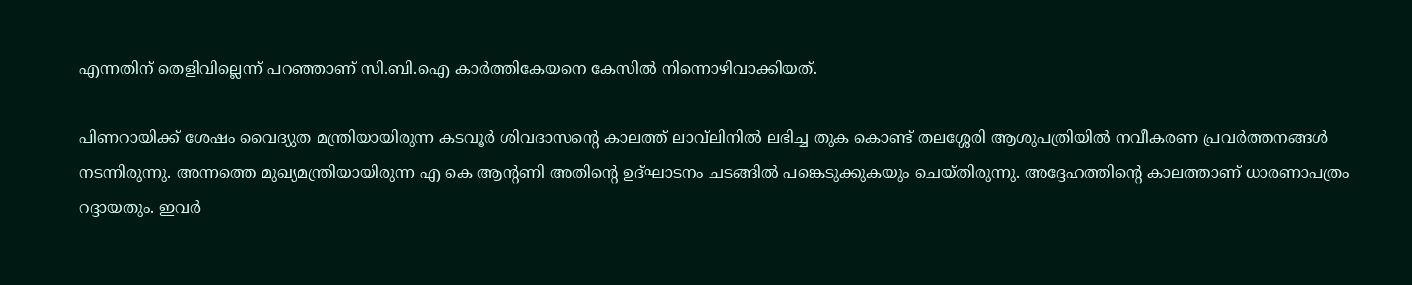എന്നതിന് തെളിവില്ലെന്ന് പറഞ്ഞാണ് സി.ബി.ഐ കാര്‍ത്തികേയനെ കേസില്‍ നിന്നൊഴിവാക്കിയത്.

പിണറായിക്ക് ശേഷം വൈദ്യുത മന്ത്രിയായിരുന്ന കടവൂര്‍ ശിവദാസന്റെ കാലത്ത് ലാവ്‌ലിനില്‍ ലഭിച്ച തുക കൊണ്ട് തലശ്ശേരി ആശുപത്രിയില്‍ നവീകരണ പ്രവര്‍ത്തനങ്ങള്‍ നടന്നിരുന്നു. അന്നത്തെ മുഖ്യമന്ത്രിയായിരുന്ന എ കെ ആന്റണി അതിന്റെ ഉദ്ഘാടനം ചടങ്ങില്‍ പങ്കെടുക്കുകയും ചെയ്‌തിരുന്നു. അദ്ദേഹത്തിന്റെ കാലത്താണ് ധാരണാപത്രം റദ്ദായതും. ഇവര്‍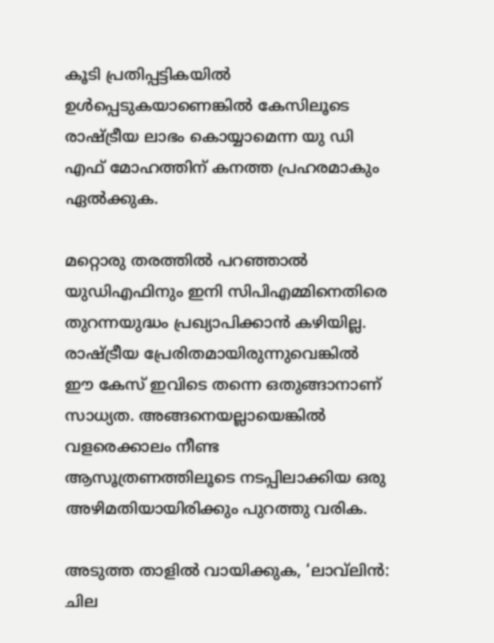കൂടി പ്രതിപ്പട്ടികയില്‍ ഉള്‍പ്പെടുകയാണെങ്കില്‍ കേസിലൂടെ രാഷ്‌ട്രീയ ലാഭം കൊയ്യാമെന്ന യു ഡി എഫ് മോഹത്തിന് കനത്ത പ്രഹരമാകും ഏല്‍ക്കുക.

മറ്റൊരു തരത്തില്‍ പറഞ്ഞാല്‍ യുഡി‌എഫിനും ഇനി സിപി‌എമ്മിനെതിരെ തുറന്നയുദ്ധം പ്രഖ്യാപിക്കാന്‍ കഴിയില്ല. രാഷ്‌ട്രീയ പ്രേരിതമായിരുന്നുവെങ്കില്‍ ഈ കേസ് ഇവിടെ തന്നെ ഒതുങ്ങാനാണ് സാധ്യത. അങ്ങനെയല്ലായെങ്കില്‍ വളരെക്കാലം നീണ്ട ആസൂത്രണത്തിലൂടെ നടപ്പിലാക്കിയ ഒരു അഴിമതിയായിരിക്കും പുറത്തു വരിക.

അടുത്ത താളില്‍ വായിക്കുക, ‘ലാവ്‌ലിന്‍: ചില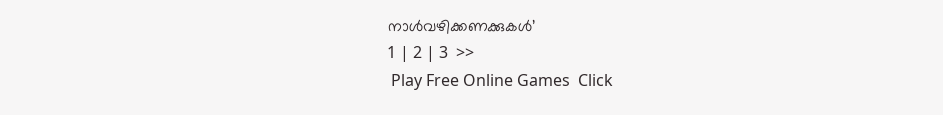നാള്‍വഴിക്കണക്കുകള്‍’
1 | 2 | 3  >>
 Play Free Online Games  Click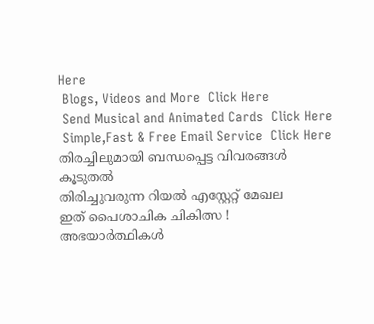Here
 Blogs, Videos and More  Click Here
 Send Musical and Animated Cards  Click Here
 Simple,Fast & Free Email Service  Click Here
തിരച്ചിലുമായി ബന്ധപ്പെട്ട വിവരങ്ങള്‍
കൂടുതല്‍
തിരിച്ചുവരുന്ന റിയല്‍ എസ്റ്റേറ്റ് മേഖല
ഇത് പൈശാചിക ചികിത്സ !
അഭയാര്‍ത്ഥികള്‍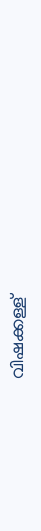വിഷക്കള്ള്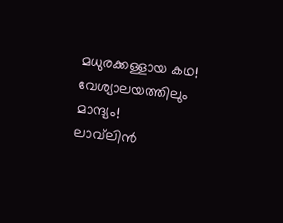മധുരക്കള്ളായ കഥ!
വേശ്യാലയത്തിലും മാന്ദ്യം!
ലാവ്‌ലിന്‍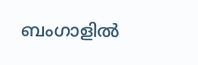ബംഗാളില്‍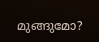മുങ്ങുമോ?